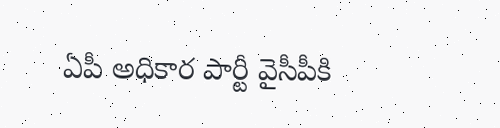ఏపీ అధికార పార్టీ వైసీపీకి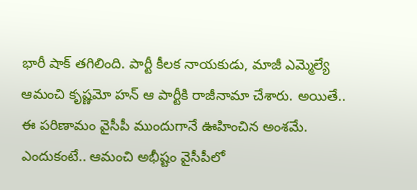భారీ షాక్ తగిలింది. పార్టీ కీలక నాయకుడు, మాజీ ఎమ్మెల్యే ఆమంచి కృష్ణమో హన్ ఆ పార్టీకి రాజీనామా చేశారు. అయితే.. ఈ పరిణామం వైసీపీ ముందుగానే ఊహించిన అంశమే. ఎందుకంటే.. ఆమంచి అభీష్టం వైసీపీలో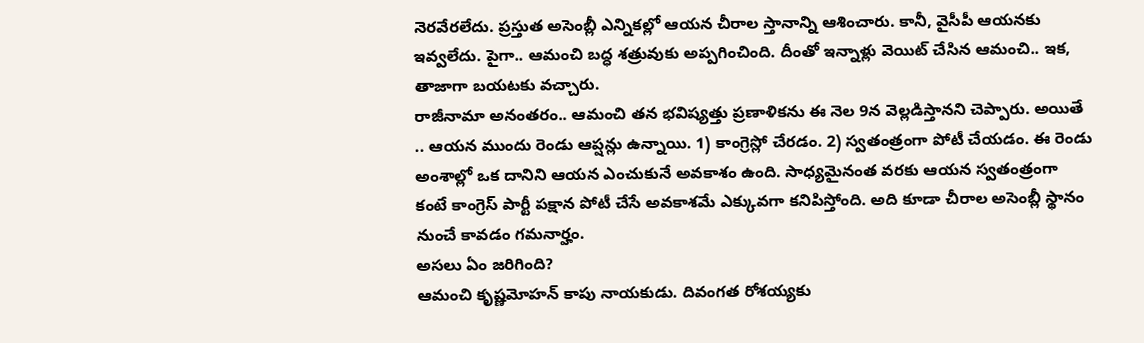నెరవేరలేదు. ప్రస్తుత అసెంబ్లీ ఎన్నికల్లో ఆయన చీరాల స్తానాన్ని ఆశించారు. కానీ, వైసీపీ ఆయనకు ఇవ్వలేదు. పైగా.. ఆమంచి బద్ధ శత్రువుకు అప్పగించింది. దీంతో ఇన్నాళ్లు వెయిట్ చేసిన ఆమంచి.. ఇక, తాజాగా బయటకు వచ్చారు.
రాజీనామా అనంతరం.. ఆమంచి తన భవిష్యత్తు ప్రణాళికను ఈ నెల 9న వెల్లడిస్తానని చెప్పారు. అయితే .. ఆయన ముందు రెండు ఆప్షన్లు ఉన్నాయి. 1) కాంగ్రెస్లో చేరడం. 2) స్వతంత్రంగా పోటీ చేయడం. ఈ రెండు అంశాల్లో ఒక దానిని ఆయన ఎంచుకునే అవకాశం ఉంది. సాధ్యమైనంత వరకు ఆయన స్వతంత్రంగా కంటే కాంగ్రెస్ పార్టీ పక్షాన పోటీ చేసే అవకాశమే ఎక్కువగా కనిపిస్తోంది. అది కూడా చీరాల అసెంబ్లీ స్థానం నుంచే కావడం గమనార్హం.
అసలు ఏం జరిగింది?
ఆమంచి కృష్ణమోహన్ కాపు నాయకుడు. దివంగత రోశయ్యకు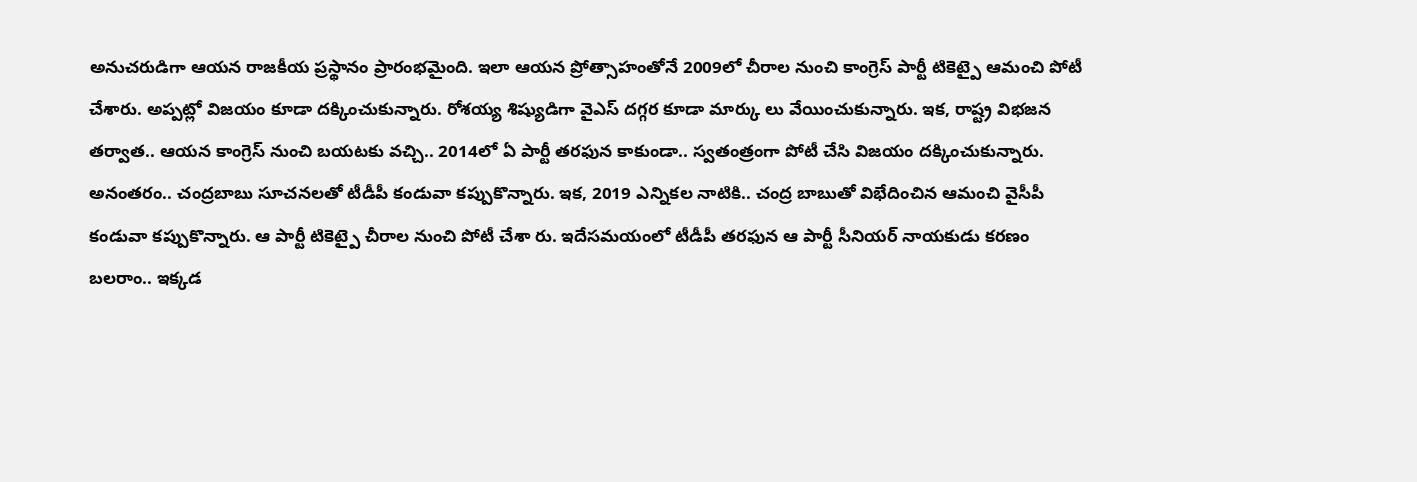అనుచరుడిగా ఆయన రాజకీయ ప్రస్థానం ప్రారంభమైంది. ఇలా ఆయన ప్రోత్సాహంతోనే 2009లో చీరాల నుంచి కాంగ్రెస్ పార్టీ టికెట్పై ఆమంచి పోటీ చేశారు. అప్పట్లో విజయం కూడా దక్కించుకున్నారు. రోశయ్య శిష్యుడిగా వైఎస్ దగ్గర కూడా మార్కు లు వేయించుకున్నారు. ఇక, రాష్ట్ర విభజన తర్వాత.. ఆయన కాంగ్రెస్ నుంచి బయటకు వచ్చి.. 2014లో ఏ పార్టీ తరఫున కాకుండా.. స్వతంత్రంగా పోటీ చేసి విజయం దక్కించుకున్నారు.
అనంతరం.. చంద్రబాబు సూచనలతో టీడీపీ కండువా కప్పుకొన్నారు. ఇక, 2019 ఎన్నికల నాటికి.. చంద్ర బాబుతో విభేదించిన ఆమంచి వైసీపీ కండువా కప్పుకొన్నారు. ఆ పార్టీ టికెట్పై చీరాల నుంచి పోటీ చేశా రు. ఇదేసమయంలో టీడీపీ తరఫున ఆ పార్టీ సీనియర్ నాయకుడు కరణం బలరాం.. ఇక్కడ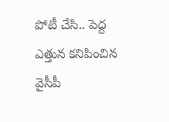పోటీ చేసి.. పెద్ద ఎత్తున కనిపించిన వైసీపీ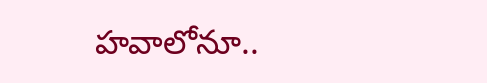హవాలోనూ..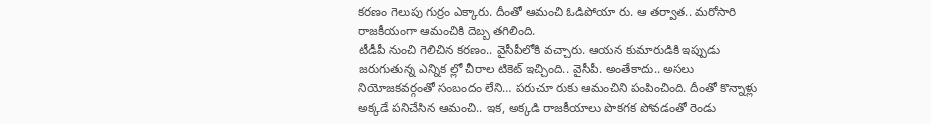కరణం గెలుపు గుర్రం ఎక్కారు. దీంతో ఆమంచి ఓడిపోయా రు. ఆ తర్వాత.. మరోసారి రాజకీయంగా ఆమంచికి దెబ్బ తగిలింది.
టీడీపీ నుంచి గెలిచిన కరణం.. వైసీపీలోకి వచ్చారు. ఆయన కుమారుడికి ఇప్పుడు జరుగుతున్న ఎన్నిక ల్లో చీరాల టికెట్ ఇచ్చింది.. వైసీపీ. అంతేకాదు.. అసలు నియోజకవర్గంతో సంబందం లేని… పరుచూ రుకు ఆమంచిని పంపించింది. దీంతో కొన్నాళ్లు అక్కడే పనిచేసిన ఆమంచి.. ఇక, అక్కడి రాజకీయాలు పొకగక పోవడంతో రెండు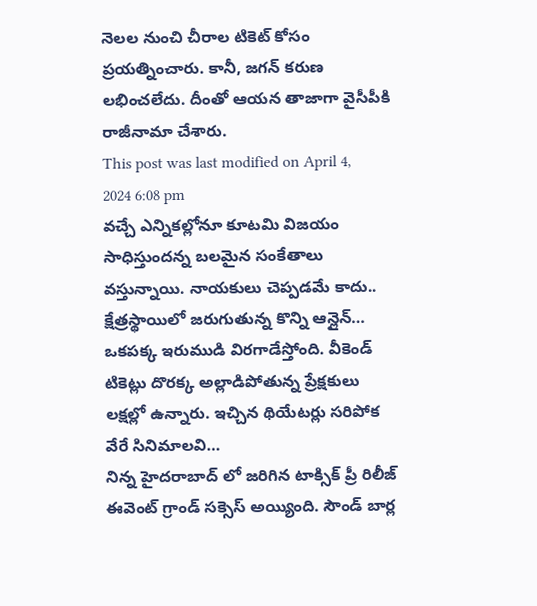నెలల నుంచి చీరాల టికెట్ కోసం ప్రయత్నించారు. కానీ, జగన్ కరుణ లభించలేదు. దీంతో ఆయన తాజాగా వైసీపీకి రాజీనామా చేశారు.
This post was last modified on April 4, 2024 6:08 pm
వచ్చే ఎన్నికల్లోనూ కూటమి విజయం సాధిస్తుందన్న బలమైన సంకేతాలు వస్తున్నాయి. నాయకులు చెప్పడమే కాదు.. క్షేత్రస్థాయిలో జరుగుతున్న కొన్ని ఆన్లైన్…
ఒకపక్క ఇరుముడి విరగాడేస్తోంది. వీకెండ్ టికెట్లు దొరక్క అల్లాడిపోతున్న ప్రేక్షకులు లక్షల్లో ఉన్నారు. ఇచ్చిన థియేటర్లు సరిపోక వేరే సినిమాలవి…
నిన్న హైదరాబాద్ లో జరిగిన టాక్సిక్ ప్రీ రిలీజ్ ఈవెంట్ గ్రాండ్ సక్సెస్ అయ్యింది. సౌండ్ బార్ల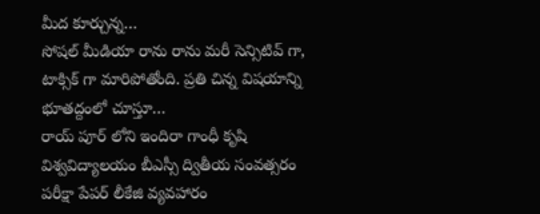మీద కూర్చున్న…
సోషల్ మీడియా రాను రాను మరీ సెన్సిటివ్ గా, టాక్సిక్ గా మారిపోతోంది. ప్రతి చిన్న విషయాన్ని భూతద్దంలో చూస్తూ…
రాయ్ పూర్ లోని ఇందిరా గాంధీ కృషి విశ్వవిద్యాలయం బీఎస్సీ ద్వితీయ సంవత్సరం పరీక్షా పేపర్ లీకేజి వ్యవహారం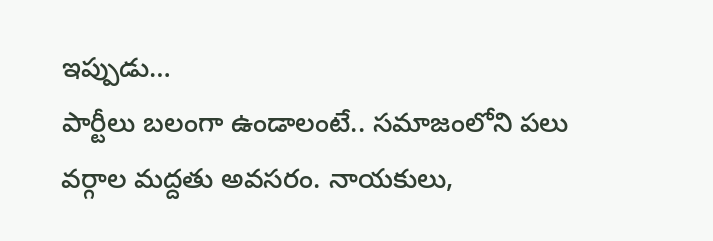ఇప్పుడు…
పార్టీలు బలంగా ఉండాలంటే.. సమాజంలోని పలు వర్గాల మద్దతు అవసరం. నాయకులు,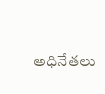అధినేతలు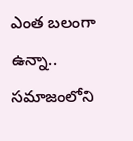ఎంత బలంగా ఉన్నా.. సమాజంలోని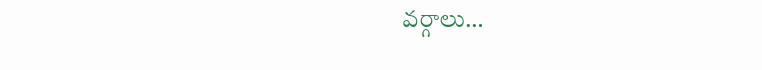వర్గాలు…